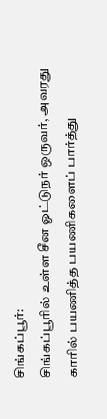சிங்கப்பூர்:
சிங்கப்பூரில் உள்ள சீன ஓட்டுநர் ஒருவர், அவரது காரில் பயணித்த பயணிகளைப் பார்த்து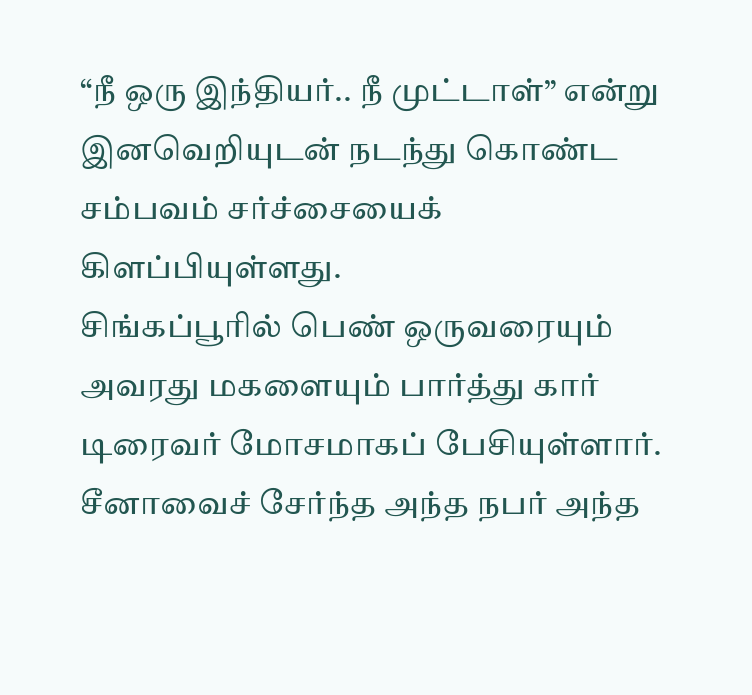“நீ ஒரு இந்தியர்.. நீ முட்டாள்” என்று இனவெறியுடன் நடந்து கொண்ட சம்பவம் சர்ச்சையைக் கிளப்பியுள்ளது.
சிங்கப்பூரில் பெண் ஒருவரையும் அவரது மகளையும் பார்த்து கார் டிரைவர் மோசமாகப் பேசியுள்ளார். சீனாவைச் சேர்ந்த அந்த நபர் அந்த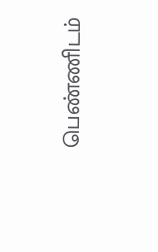பெண்ணிடம்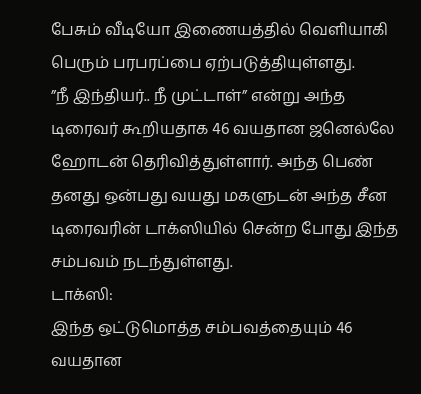பேசும் வீடியோ இணையத்தில் வெளியாகி பெரும் பரபரப்பை ஏற்படுத்தியுள்ளது.
”நீ இந்தியர்.. நீ முட்டாள்” என்று அந்த டிரைவர் கூறியதாக 46 வயதான ஜனெல்லே ஹோடன் தெரிவித்துள்ளார். அந்த பெண் தனது ஒன்பது வயது மகளுடன் அந்த சீன டிரைவரின் டாக்ஸியில் சென்ற போது இந்த சம்பவம் நடந்துள்ளது.
டாக்ஸி:
இந்த ஒட்டுமொத்த சம்பவத்தையும் 46 வயதான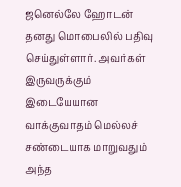ஜனெல்லே ஹோடன் தனது மொபைலில் பதிவு செய்துள்ளார். அவர்கள் இருவருக்கும் இடையேயான வாக்குவாதம் மெல்லச் சண்டையாக மாறுவதும் அந்த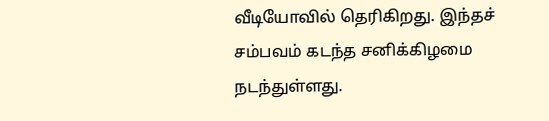வீடியோவில் தெரிகிறது. இந்தச் சம்பவம் கடந்த சனிக்கிழமை நடந்துள்ளது.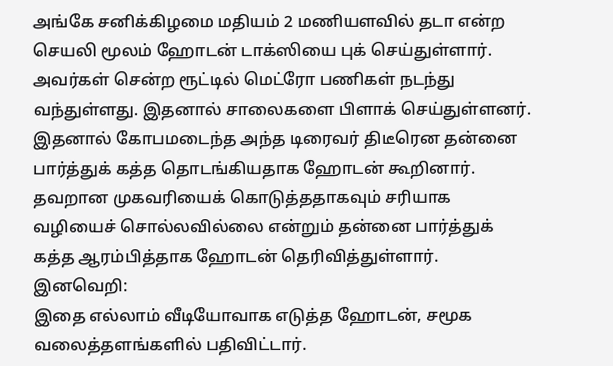அங்கே சனிக்கிழமை மதியம் 2 மணியளவில் தடா என்ற செயலி மூலம் ஹோடன் டாக்ஸியை புக் செய்துள்ளார். அவர்கள் சென்ற ரூட்டில் மெட்ரோ பணிகள் நடந்து வந்துள்ளது. இதனால் சாலைகளை பிளாக் செய்துள்ளனர். இதனால் கோபமடைந்த அந்த டிரைவர் திடீரென தன்னை பார்த்துக் கத்த தொடங்கியதாக ஹோடன் கூறினார். தவறான முகவரியைக் கொடுத்ததாகவும் சரியாக வழியைச் சொல்லவில்லை என்றும் தன்னை பார்த்துக் கத்த ஆரம்பித்தாக ஹோடன் தெரிவித்துள்ளார்.
இனவெறி:
இதை எல்லாம் வீடியோவாக எடுத்த ஹோடன், சமூக வலைத்தளங்களில் பதிவிட்டார்.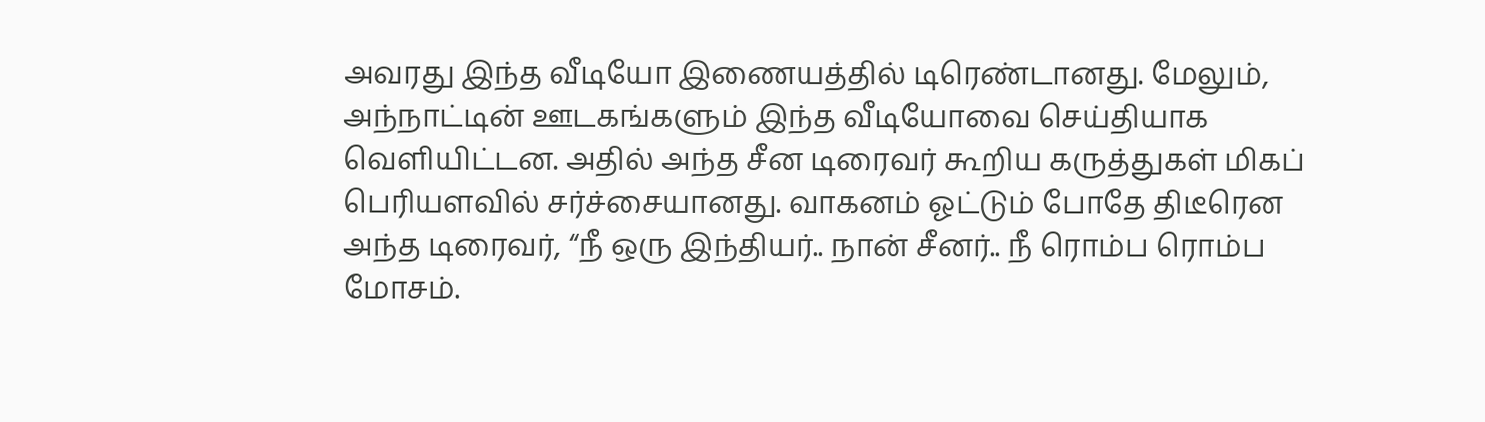அவரது இந்த வீடியோ இணையத்தில் டிரெண்டானது. மேலும், அந்நாட்டின் ஊடகங்களும் இந்த வீடியோவை செய்தியாக வெளியிட்டன. அதில் அந்த சீன டிரைவர் கூறிய கருத்துகள் மிகப் பெரியளவில் சர்ச்சையானது. வாகனம் ஓட்டும் போதே திடீரென அந்த டிரைவர், “நீ ஒரு இந்தியர்.. நான் சீனர்.. நீ ரொம்ப ரொம்ப மோசம்.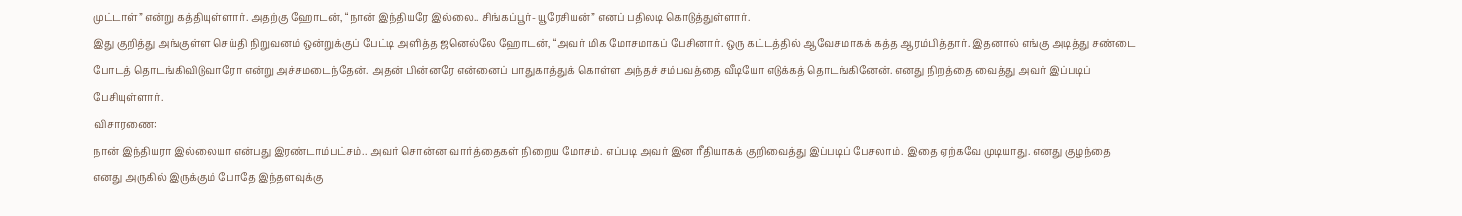முட்டாள்” என்று கத்தியுள்ளார். அதற்கு ஹோடன், “நான் இந்தியரே இல்லை.. சிங்கப்பூர்- யூரேசியன்” எனப் பதிலடி கொடுத்துள்ளார்.
இது குறித்து அங்குள்ள செய்தி நிறுவனம் ஒன்றுக்குப் பேட்டி அளித்த ஜனெல்லே ஹோடன், “அவர் மிக மோசமாகப் பேசினார். ஒரு கட்டத்தில் ஆவேசமாகக் கத்த ஆரம்பித்தார். இதனால் எங்கு அடித்து சண்டை போடத் தொடங்கிவிடுவாரோ என்று அச்சமடைந்தேன். அதன் பின்னரே என்னைப் பாதுகாத்துக் கொள்ள அந்தச் சம்பவத்தை வீடியோ எடுக்கத் தொடங்கினேன். எனது நிறத்தை வைத்து அவர் இப்படிப் பேசியுள்ளார்.
விசாரணை:
நான் இந்தியரா இல்லையா என்பது இரண்டாம்பட்சம்.. அவர் சொன்ன வார்த்தைகள் நிறைய மோசம். எப்படி அவர் இன ரீதியாகக் குறிவைத்து இப்படிப் பேசலாம். இதை ஏற்கவே முடியாது. எனது குழந்தை எனது அருகில் இருக்கும் போதே இந்தளவுக்கு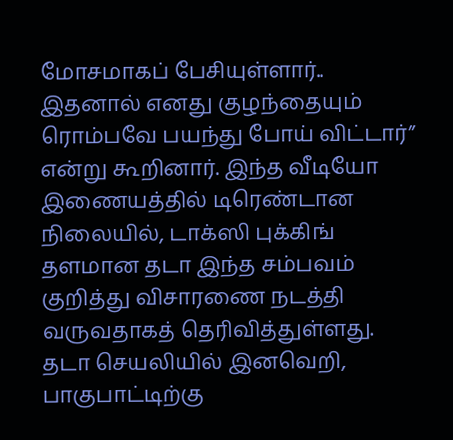மோசமாகப் பேசியுள்ளார்.. இதனால் எனது குழந்தையும் ரொம்பவே பயந்து போய் விட்டார்” என்று கூறினார். இந்த வீடியோ இணையத்தில் டிரெண்டான நிலையில், டாக்ஸி புக்கிங் தளமான தடா இந்த சம்பவம் குறித்து விசாரணை நடத்தி வருவதாகத் தெரிவித்துள்ளது.
தடா செயலியில் இனவெறி, பாகுபாட்டிற்கு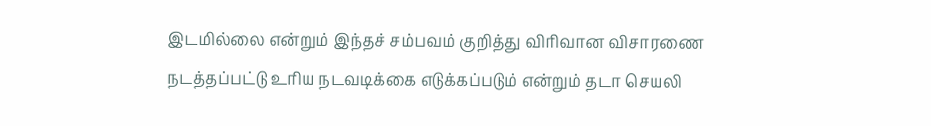இடமில்லை என்றும் இந்தச் சம்பவம் குறித்து விரிவான விசாரணை நடத்தப்பட்டு உரிய நடவடிக்கை எடுக்கப்படும் என்றும் தடா செயலி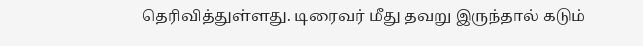தெரிவித்துள்ளது. டிரைவர் மீது தவறு இருந்தால் கடும்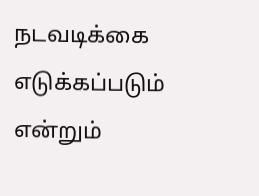நடவடிக்கை எடுக்கப்படும் என்றும்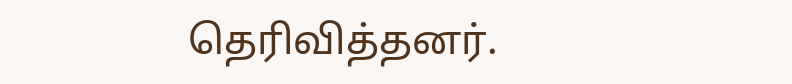தெரிவித்தனர்.